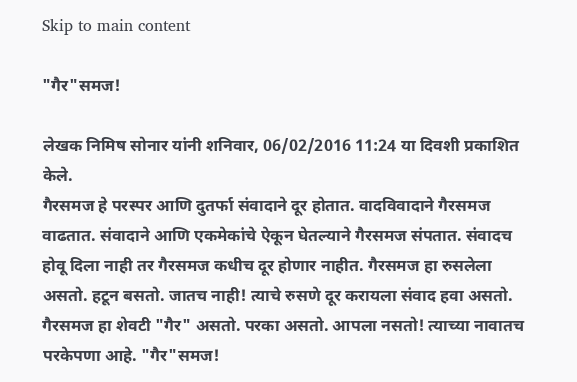Skip to main content

"गैर"समज!

लेखक निमिष सोनार यांनी शनिवार, 06/02/2016 11:24 या दिवशी प्रकाशित केले.
गैरसमज हे परस्पर आणि दुतर्फा संवादाने दूर होतात. वादविवादाने गैरसमज वाढतात. संवादाने आणि एकमेकांचे ऐकून घेतल्याने गैरसमज संपतात. संवादच होवू दिला नाही तर गैरसमज कधीच दूर होणार नाहीत. गैरसमज हा रुसलेला असतो. हटून बसतो. जातच नाही! त्याचे रुसणे दूर करायला संवाद हवा असतो. गैरसमज हा शेवटी "गैर" असतो. परका असतो. आपला नसतो! त्याच्या नावातच परकेपणा आहे. "गैर"समज!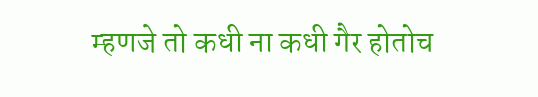म्हणजे तो कधी ना कधी गैर होतोच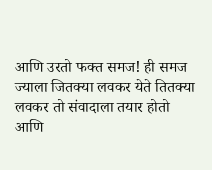आणि उरतो फक्त समज! ही समज ज्याला जितक्या लवकर येते तितक्या लवकर तो संवादाला तयार होतो आणि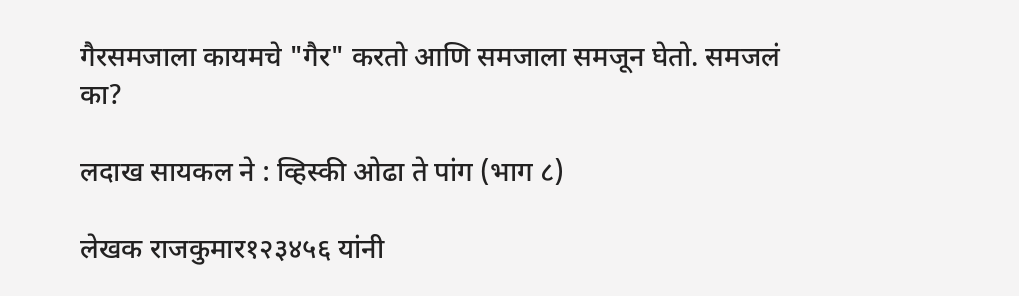गैरसमजाला कायमचे "गैर" करतो आणि समजाला समजून घेतो. समजलं का?

लदाख सायकल ने : व्हिस्की ओढा ते पांग (भाग ८)

लेखक राजकुमार१२३४५६ यांनी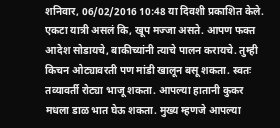शनिवार, 06/02/2016 10:48 या दिवशी प्रकाशित केले.
एकटा यात्री असलं कि, खूप मज्जा असते. आपण फक्त आदेश सोडायचे, बाकीच्यांनी त्याचे पालन करायचे. तुम्ही किचन ओट्यावरती पण मांडी खालून बसू शकता. स्वतः तव्यावर्ती रोट्या भाजू शकता. आपल्या हातानी कुकर मधला डाळ भात घेऊ शकता. मुख्य म्हणजे आपल्या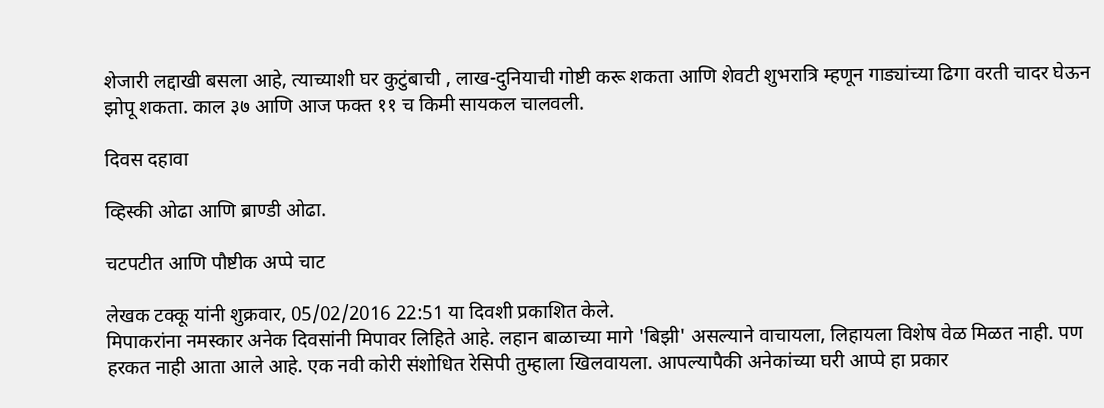शेजारी लद्दाखी बसला आहे, त्याच्याशी घर कुटुंबाची , लाख-दुनियाची गोष्टी करू शकता आणि शेवटी शुभरात्रि म्हणून गाड्यांच्या ढिगा वरती चादर घेऊन झोपू शकता. काल ३७ आणि आज फक्त ११ च किमी सायकल चालवली.

दिवस दहावा

व्हिस्की ओढा आणि ब्राण्डी ओढा.

चटपटीत आणि पौष्टीक अप्पे चाट

लेखक टक्कू यांनी शुक्रवार, 05/02/2016 22:51 या दिवशी प्रकाशित केले.
मिपाकरांना नमस्कार अनेक दिवसांनी मिपावर लिहिते आहे. लहान बाळाच्या मागे 'बिझी' असल्याने वाचायला, लिहायला विशेष वेळ मिळत नाही. पण हरकत नाही आता आले आहे. एक नवी कोरी संशोधित रेसिपी तुम्हाला खिलवायला. आपल्यापैकी अनेकांच्या घरी आप्पे हा प्रकार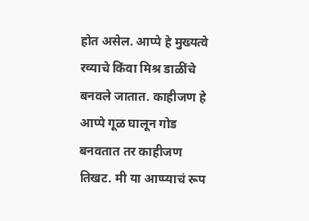होत असेल. आप्पे हे मुख्यत्वे रव्याचे किंवा मिश्र डाळींचे बनवले जातात. काहीजण हे आप्पे गूळ घालून गोड बनवतात तर काहीजण तिखट. मी या आप्प्याचं रूप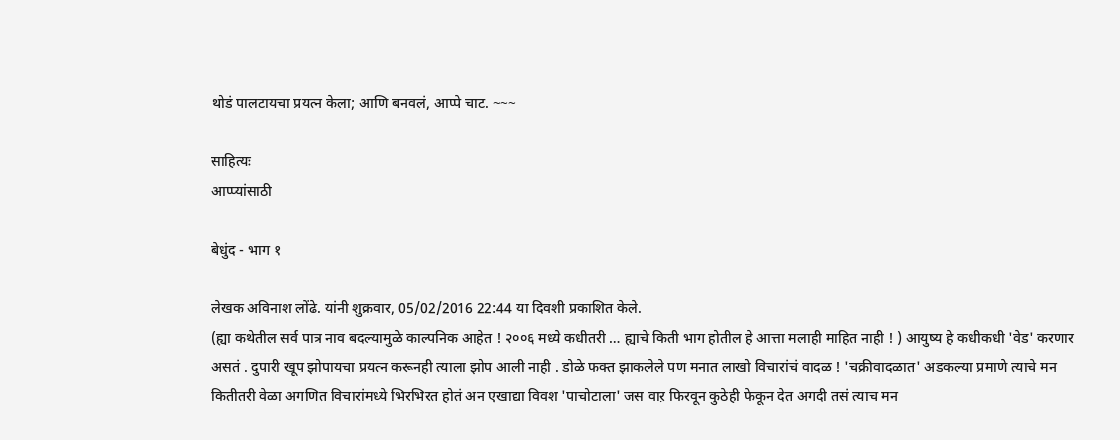थोडं पालटायचा प्रयत्न केला; आणि बनवलं, आप्पे चाट. ~~~

साहित्यः
आप्प्यांसाठी

बेधुंद - भाग १

लेखक अविनाश लोंढे. यांनी शुक्रवार, 05/02/2016 22:44 या दिवशी प्रकाशित केले.
(ह्या कथेतील सर्व पात्र नाव बदल्यामुळे काल्पनिक आहेत ! २००६ मध्ये कधीतरी … ह्याचे किती भाग होतील हे आत्ता मलाही माहित नाही ! ) आयुष्य हे कधीकधी 'वेड' करणार असतं . दुपारी खूप झोपायचा प्रयत्न करूनही त्याला झोप आली नाही . डोळे फक्त झाकलेले पण मनात लाखो विचारांचं वादळ ! 'चक्रीवादळात' अडकल्या प्रमाणे त्याचे मन कितीतरी वेळा अगणित विचारांमध्ये भिरभिरत होतं अन एखाद्या विवश 'पाचोटाला' जस वाऱ फिरवून कुठेही फेकून देत अगदी तसं त्याच मन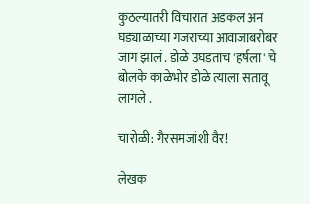कुठल्यातरी विचारात अडकल अन घड्याळाच्या गजराच्या आवाजाबरोबर जाग झालं . डोळे उघडताच 'हर्षला' चे बोलके काळेभोर डोळे त्याला सतावू लागले .

चारोळी: गैरसमजांशी वैर!

लेखक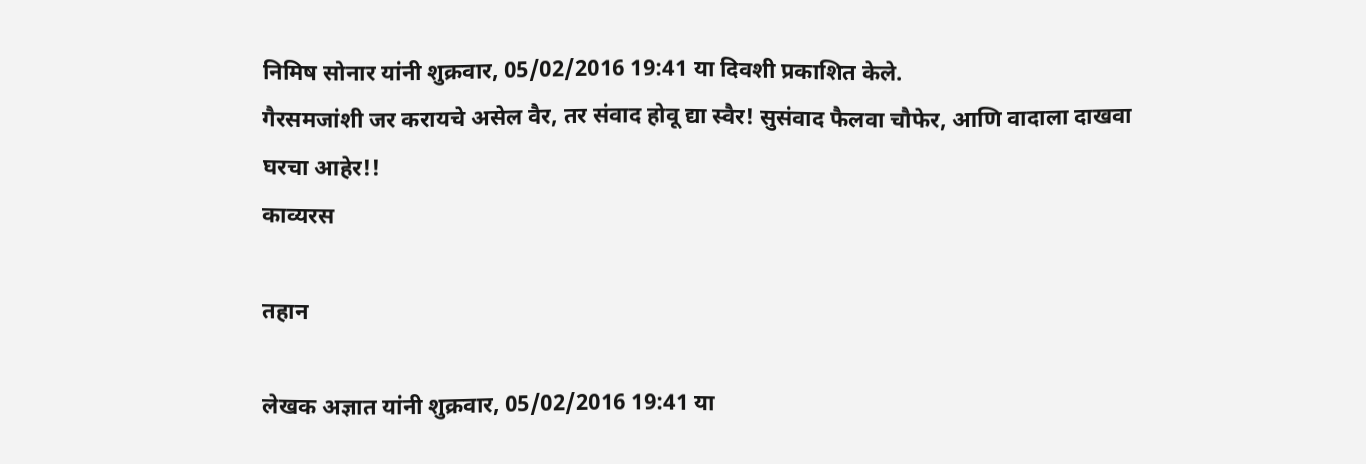निमिष सोनार यांनी शुक्रवार, 05/02/2016 19:41 या दिवशी प्रकाशित केले.
गैरसमजांशी जर करायचे असेल वैर, तर संवाद होवू द्या स्वैर! सुसंवाद फैलवा चौफेर, आणि वादाला दाखवा घरचा आहेर!!
काव्यरस

तहान

लेखक अज्ञात यांनी शुक्रवार, 05/02/2016 19:41 या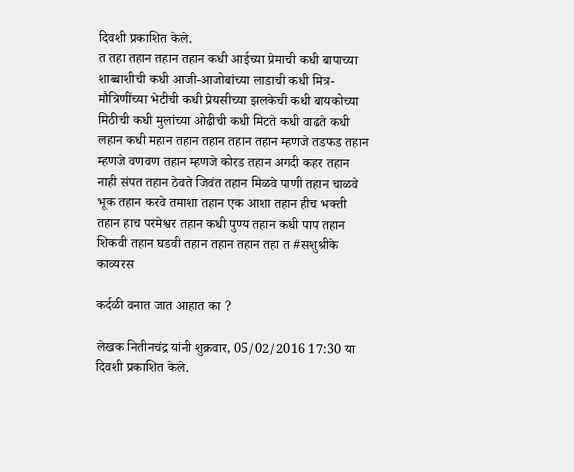दिवशी प्रकाशित केले.
त तहा तहान तहान तहान कधी आईच्या प्रेमाची कधी बापाच्या शाब्बाशीची कधी आजी-आजोबांच्या लाडाची कधी मित्र-मौत्रिणींच्या भेटीची कधी प्रेयसीच्या झलकेची कधी बायकोच्या मिठीची कधी मुलांच्या ओढीची कधी मिटते कधी वाढते कधी लहान कधी महान तहान तहान तहान तहान म्हणजे तडफड तहान म्हणजे वणवण तहान म्हणजे कोरड तहान अगदी कहर तहान नाही संपत तहान ठेवते जिवंत तहान मिळवे पाणी तहान चाळवे भूक तहान करवे तमाशा तहान एक आशा तहान हीच भक्ती तहान हाच परमेश्वर तहान कधी पुण्य तहान कधी पाप तहान शिकवी तहान घडवी तहान तहान तहान तहा त #सशुश्रीके
काव्यरस

कर्दळी वनात जात आहात का ?

लेखक नितीनचंद्र यांनी शुक्रवार, 05/02/2016 17:30 या दिवशी प्रकाशित केले.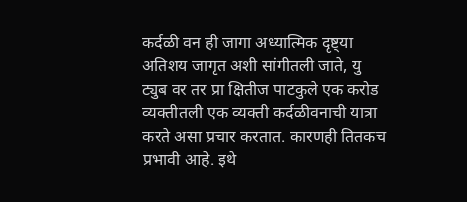कर्दळी वन ही जागा अध्यात्मिक दृष्ट्या अतिशय जागृत अशी सांगीतली जाते, यु ट्युब वर तर प्रा क्षितीज पाटकुले एक करोड व्यक्तीतली एक व्यक्ती कर्दळीवनाची यात्रा करते असा प्रचार करतात. कारणही तितकच प्रभावी आहे. इथे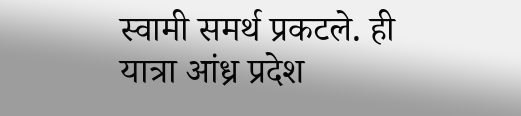स्वामी समर्थ प्रकटले. ही यात्रा आंध्र प्रदेश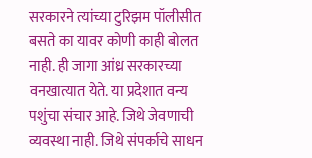सरकारने त्यांच्या टुरिझम पॉलीसीत बसते का यावर कोणी काही बोलत नाही. ही जागा आंध्र सरकारच्या वनखात्यात येते. या प्रदेशात वन्य पशुंचा संचार आहे. जिथे जेवणाची व्यवस्था नाही. जिथे संपर्काचे साधन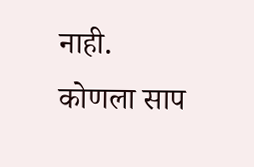नाही. कोणला साप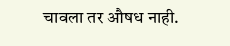चावला तर औषध नाही.